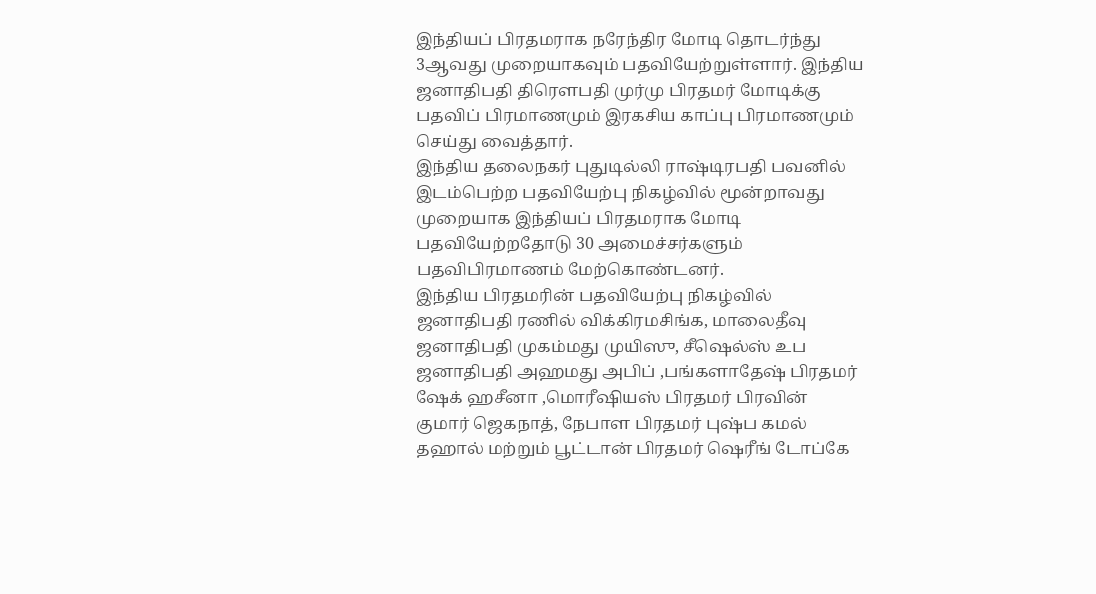இந்தியப் பிரதமராக நரேந்திர மோடி தொடர்ந்து 3ஆவது முறையாகவும் பதவியேற்றுள்ளார். இந்திய ஜனாதிபதி திரௌபதி முர்மு பிரதமர் மோடிக்கு பதவிப் பிரமாணமும் இரகசிய காப்பு பிரமாணமும் செய்து வைத்தார்.
இந்திய தலைநகர் புதுடில்லி ராஷ்டிரபதி பவனில் இடம்பெற்ற பதவியேற்பு நிகழ்வில் மூன்றாவது முறையாக இந்தியப் பிரதமராக மோடி பதவியேற்றதோடு 30 அமைச்சர்களும் பதவிபிரமாணம் மேற்கொண்டனர்.
இந்திய பிரதமரின் பதவியேற்பு நிகழ்வில் ஜனாதிபதி ரணில் விக்கிரமசிங்க, மாலைதீவு ஜனாதிபதி முகம்மது முயிஸு, சீஷெல்ஸ் உப ஜனாதிபதி அஹமது அபிப் ,பங்களாதேஷ் பிரதமர் ஷேக் ஹசீனா ,மொரீஷியஸ் பிரதமர் பிரவின் குமார் ஜெகநாத், நேபாள பிரதமர் புஷ்ப கமல் தஹால் மற்றும் பூட்டான் பிரதமர் ஷெரீங் டோப்கே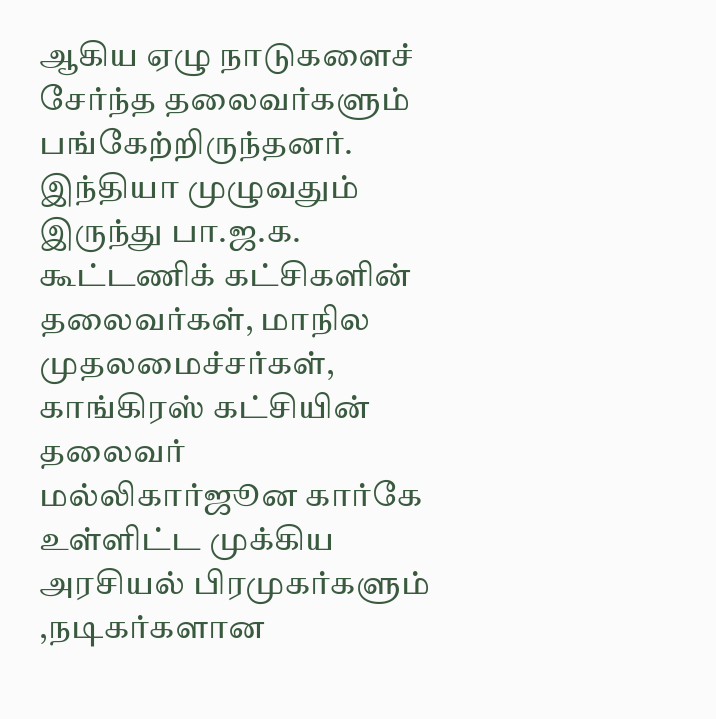ஆகிய ஏழு நாடுகளைச் சேர்ந்த தலைவர்களும் பங்கேற்றிருந்தனர்.
இந்தியா முழுவதும் இருந்து பா.ஜ.க. கூட்டணிக் கட்சிகளின் தலைவர்கள், மாநில முதலமைச்சர்கள், காங்கிரஸ் கட்சியின் தலைவர் மல்லிகார்ஜூன கார்கே உள்ளிட்ட முக்கிய அரசியல் பிரமுகர்களும் ,நடிகர்களான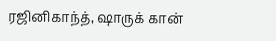ரஜினிகாந்த், ஷாருக் கான்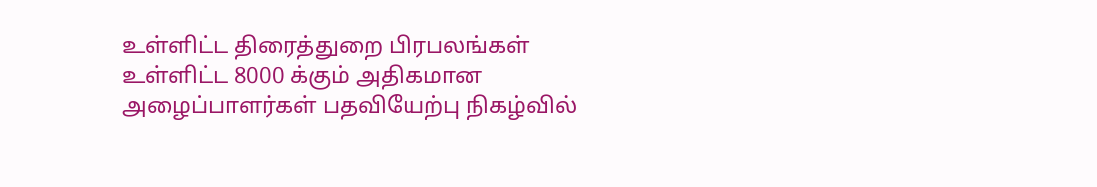உள்ளிட்ட திரைத்துறை பிரபலங்கள் உள்ளிட்ட 8000 க்கும் அதிகமான அழைப்பாளர்கள் பதவியேற்பு நிகழ்வில்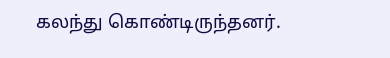கலந்து கொண்டிருந்தனர்.